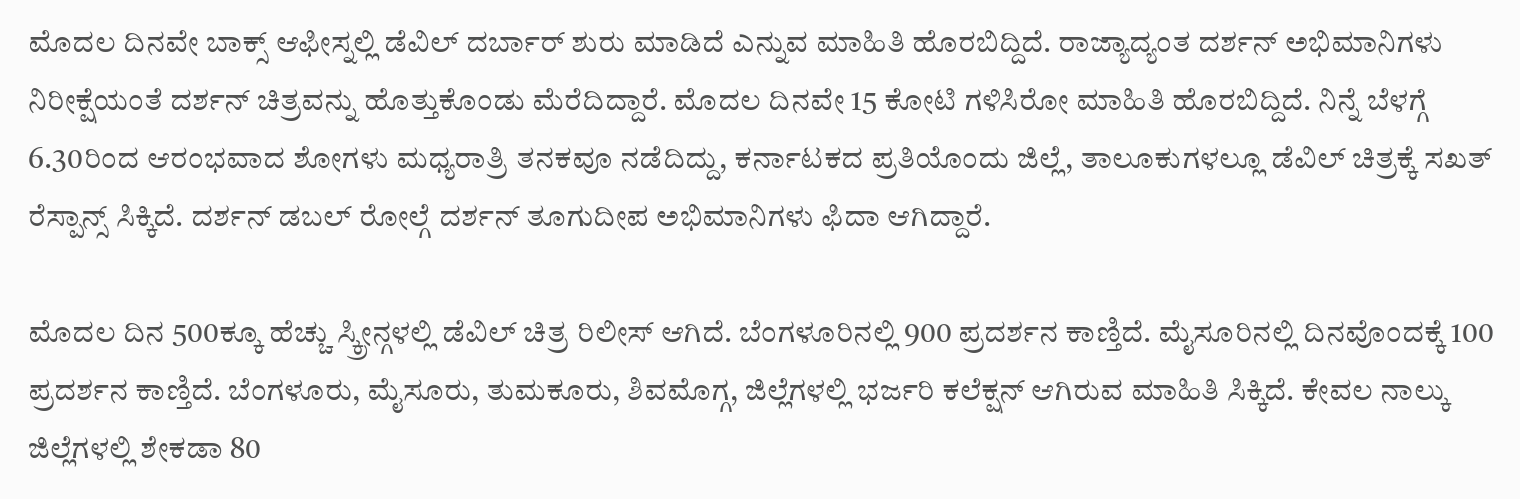ಮೊದಲ ದಿನವೇ ಬಾಕ್ಸ್ ಆಫೀಸ್ನಲ್ಲಿ ಡೆವಿಲ್ ದರ್ಬಾರ್ ಶುರು ಮಾಡಿದೆ ಎನ್ನುವ ಮಾಹಿತಿ ಹೊರಬಿದ್ದಿದೆ. ರಾಜ್ಯಾದ್ಯಂತ ದರ್ಶನ್ ಅಭಿಮಾನಿಗಳು ನಿರೀಕ್ಷೆಯಂತೆ ದರ್ಶನ್ ಚಿತ್ರವನ್ನು ಹೊತ್ತುಕೊಂಡು ಮೆರೆದಿದ್ದಾರೆ. ಮೊದಲ ದಿನವೇ 15 ಕೋಟಿ ಗಳಿಸಿರೋ ಮಾಹಿತಿ ಹೊರಬಿದ್ದಿದೆ. ನಿನ್ನೆ ಬೆಳಗ್ಗೆ 6.30ರಿಂದ ಆರಂಭವಾದ ಶೋಗಳು ಮಧ್ಯರಾತ್ರಿ ತನಕವೂ ನಡೆದಿದ್ದು, ಕರ್ನಾಟಕದ ಪ್ರತಿಯೊಂದು ಜಿಲ್ಲೆ, ತಾಲೂಕುಗಳಲ್ಲೂ ಡೆವಿಲ್ ಚಿತ್ರಕ್ಕೆ ಸಖತ್ ರೆಸ್ಪಾನ್ಸ್ ಸಿಕ್ಕಿದೆ. ದರ್ಶನ್ ಡಬಲ್ ರೋಲ್ಗೆ ದರ್ಶನ್ ತೂಗುದೀಪ ಅಭಿಮಾನಿಗಳು ಫಿದಾ ಆಗಿದ್ದಾರೆ.

ಮೊದಲ ದಿನ 500ಕ್ಕೂ ಹೆಚ್ಚು ಸ್ಕ್ರೀನ್ಗಳಲ್ಲಿ ಡೆವಿಲ್ ಚಿತ್ರ ರಿಲೀಸ್ ಆಗಿದೆ. ಬೆಂಗಳೂರಿನಲ್ಲಿ 900 ಪ್ರದರ್ಶನ ಕಾಣ್ತಿದೆ. ಮೈಸೂರಿನಲ್ಲಿ ದಿನವೊಂದಕ್ಕೆ 100 ಪ್ರದರ್ಶನ ಕಾಣ್ತಿದೆ. ಬೆಂಗಳೂರು, ಮೈಸೂರು, ತುಮಕೂರು, ಶಿವಮೊಗ್ಗ, ಜಿಲ್ಲೆಗಳಲ್ಲಿ ಭರ್ಜರಿ ಕಲೆಕ್ಷನ್ ಆಗಿರುವ ಮಾಹಿತಿ ಸಿಕ್ಕಿದೆ. ಕೇವಲ ನಾಲ್ಕು ಜಿಲ್ಲೆಗಳಲ್ಲಿ ಶೇಕಡಾ 80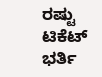ರಷ್ಟು ಟಿಕೆಟ್ ಭರ್ತಿ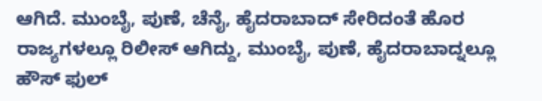ಆಗಿದೆ. ಮುಂಬೈ, ಪುಣೆ, ಚೆನೈ, ಹೈದರಾಬಾದ್ ಸೇರಿದಂತೆ ಹೊರ ರಾಜ್ಯಗಳಲ್ಲೂ ರಿಲೀಸ್ ಆಗಿದ್ದು, ಮುಂಬೈ, ಪುಣೆ, ಹೈದರಾಬಾದ್ನಲ್ಲೂ ಹೌಸ್ ಫುಲ್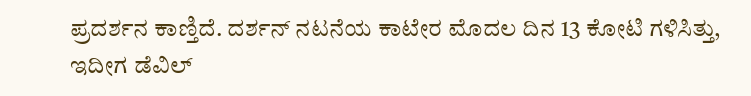ಪ್ರದರ್ಶನ ಕಾಣ್ತಿದೆ. ದರ್ಶನ್ ನಟನೆಯ ಕಾಟೇರ ಮೊದಲ ದಿನ 13 ಕೋಟಿ ಗಳಿಸಿತ್ತು, ಇದೀಗ ಡೆವಿಲ್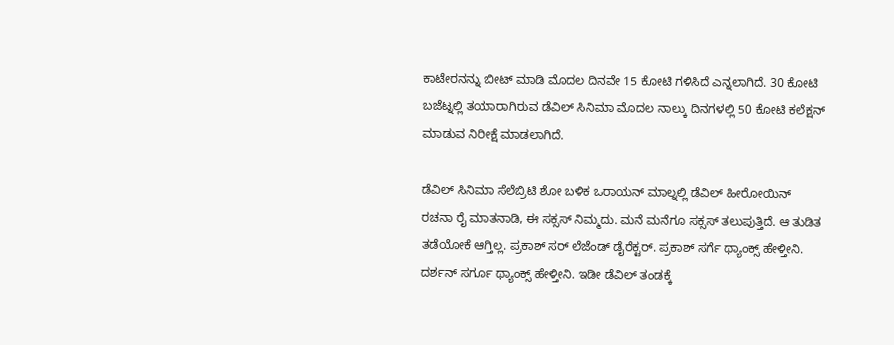ಕಾಟೇರನನ್ನು ಬೀಟ್ ಮಾಡಿ ಮೊದಲ ದಿನವೇ 15 ಕೋಟಿ ಗಳಿಸಿದೆ ಎನ್ನಲಾಗಿದೆ. 30 ಕೋಟಿ ಬಜೆಟ್ನಲ್ಲಿ ತಯಾರಾಗಿರುವ ಡೆವಿಲ್ ಸಿನಿಮಾ ಮೊದಲ ನಾಲ್ಕು ದಿನಗಳಲ್ಲಿ 50 ಕೋಟಿ ಕಲೆಕ್ಷನ್ ಮಾಡುವ ನಿರೀಕ್ಷೆ ಮಾಡಲಾಗಿದೆ.

ಡೆವಿಲ್ ಸಿನಿಮಾ ಸೆಲೆಬ್ರಿಟಿ ಶೋ ಬಳಿಕ ಒರಾಯನ್ ಮಾಲ್ನಲ್ಲಿ ಡೆವಿಲ್ ಹೀರೋಯಿನ್ ರಚನಾ ರೈ ಮಾತನಾಡಿ, ಈ ಸಕ್ಸಸ್ ನಿಮ್ಮದು. ಮನೆ ಮನೆಗೂ ಸಕ್ಸಸ್ ತಲುಪುತ್ತಿದೆ. ಆ ತುಡಿತ ತಡೆಯೋಕೆ ಆಗ್ತಿಲ್ಲ. ಪ್ರಕಾಶ್ ಸರ್ ಲೆಜೆಂಡ್ ಡೈರೆಕ್ಟರ್. ಪ್ರಕಾಶ್ ಸರ್ಗೆ ಥ್ಯಾಂಕ್ಸ್ ಹೇಳ್ತೀನಿ. ದರ್ಶನ್ ಸರ್ಗೂ ಥ್ಯಾಂಕ್ಸ್ ಹೇಳ್ತೀನಿ. ಇಡೀ ಡೆವಿಲ್ ತಂಡಕ್ಕೆ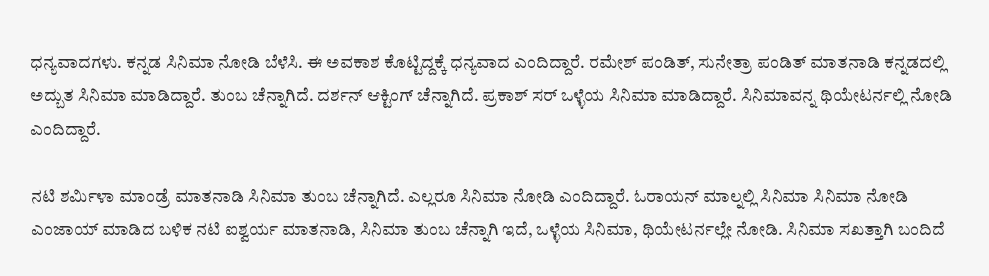ಧನ್ಯವಾದಗಳು. ಕನ್ನಡ ಸಿನಿಮಾ ನೋಡಿ ಬೆಳೆಸಿ. ಈ ಅವಕಾಶ ಕೊಟ್ಟಿದ್ದಕ್ಕೆ ಧನ್ಯವಾದ ಎಂದಿದ್ದಾರೆ. ರಮೇಶ್ ಪಂಡಿತ್, ಸುನೇತ್ರಾ ಪಂಡಿತ್ ಮಾತನಾಡಿ ಕನ್ನಡದಲ್ಲಿ ಅದ್ಬುತ ಸಿನಿಮಾ ಮಾಡಿದ್ದಾರೆ. ತುಂಬ ಚೆನ್ನಾಗಿದೆ. ದರ್ಶನ್ ಆಕ್ಟಿಂಗ್ ಚೆನ್ನಾಗಿದೆ. ಪ್ರಕಾಶ್ ಸರ್ ಒಳ್ಳೆಯ ಸಿನಿಮಾ ಮಾಡಿದ್ದಾರೆ. ಸಿನಿಮಾವನ್ನ ಥಿಯೇಟರ್ನಲ್ಲಿ ನೋಡಿ ಎಂದಿದ್ದಾರೆ.

ನಟಿ ಶರ್ಮಿಳಾ ಮಾಂಡ್ರೆ ಮಾತನಾಡಿ ಸಿನಿಮಾ ತುಂಬ ಚೆನ್ನಾಗಿದೆ. ಎಲ್ಲರೂ ಸಿನಿಮಾ ನೋಡಿ ಎಂದಿದ್ದಾರೆ. ಓರಾಯನ್ ಮಾಲ್ನಲ್ಲಿ ಸಿನಿಮಾ ಸಿನಿಮಾ ನೋಡಿ ಎಂಜಾಯ್ ಮಾಡಿದ ಬಳಿಕ ನಟಿ ಐಶ್ವರ್ಯ ಮಾತನಾಡಿ, ಸಿನಿಮಾ ತುಂಬ ಚೆನ್ನಾಗಿ ಇದೆ, ಒಳ್ಳೆಯ ಸಿನಿಮಾ, ಥಿಯೇಟರ್ನಲ್ಲೇ ನೋಡಿ. ಸಿನಿಮಾ ಸಖತ್ತಾಗಿ ಬಂದಿದೆ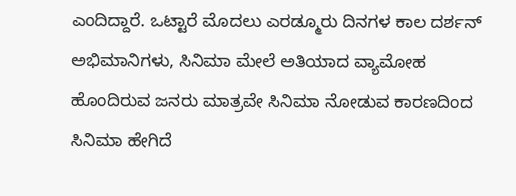ಎಂದಿದ್ದಾರೆ. ಒಟ್ಟಾರೆ ಮೊದಲು ಎರಡ್ಮೂರು ದಿನಗಳ ಕಾಲ ದರ್ಶನ್ ಅಭಿಮಾನಿಗಳು, ಸಿನಿಮಾ ಮೇಲೆ ಅತಿಯಾದ ವ್ಯಾಮೋಹ ಹೊಂದಿರುವ ಜನರು ಮಾತ್ರವೇ ಸಿನಿಮಾ ನೋಡುವ ಕಾರಣದಿಂದ ಸಿನಿಮಾ ಹೇಗಿದೆ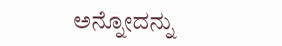ಅನ್ನೋದನ್ನು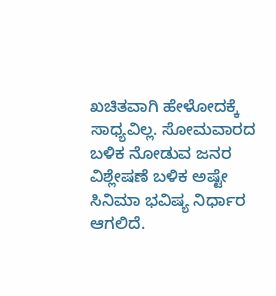ಖಚಿತವಾಗಿ ಹೇಳೋದಕ್ಕೆ ಸಾಧ್ಯವಿಲ್ಲ. ಸೋಮವಾರದ ಬಳಿಕ ನೋಡುವ ಜನರ ವಿಶ್ಲೇಷಣೆ ಬಳಿಕ ಅಷ್ಟೇ ಸಿನಿಮಾ ಭವಿಷ್ಯ ನಿರ್ಧಾರ ಆಗಲಿದೆ.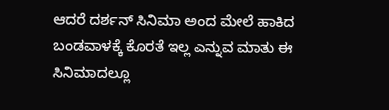ಆದರೆ ದರ್ಶನ್ ಸಿನಿಮಾ ಅಂದ ಮೇಲೆ ಹಾಕಿದ ಬಂಡವಾಳಕ್ಕೆ ಕೊರತೆ ಇಲ್ಲ ಎನ್ನುವ ಮಾತು ಈ ಸಿನಿಮಾದಲ್ಲೂ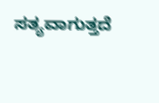ಸತ್ಯವಾಗುತ್ತದೆ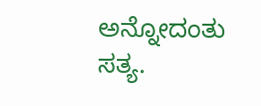ಅನ್ನೋದಂತು ಸತ್ಯ.